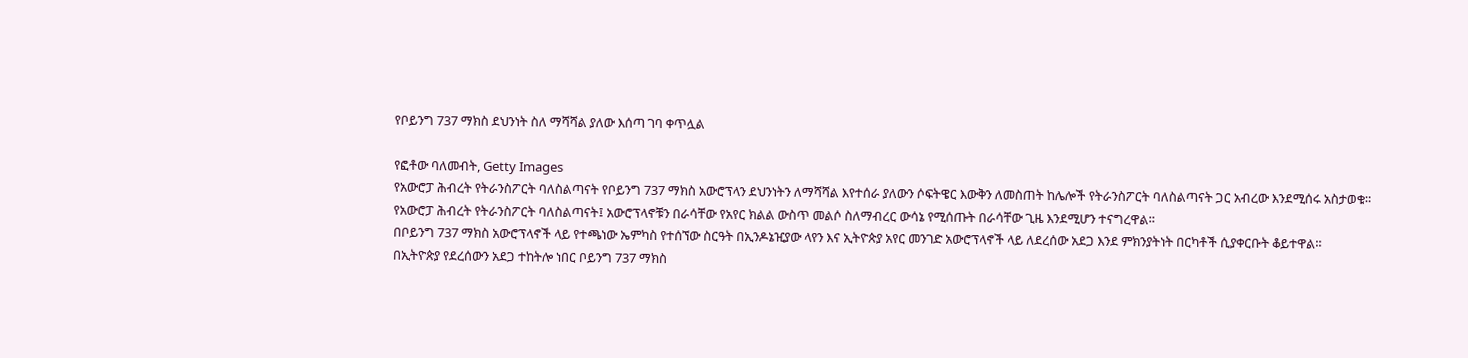የቦይንግ 737 ማክስ ደህንነት ስለ ማሻሻል ያለው እሰጣ ገባ ቀጥሏል

የፎቶው ባለመብት, Getty Images
የአውሮፓ ሕብረት የትራንስፖርት ባለስልጣናት የቦይንግ 737 ማክስ አውሮፕላን ደህንነትን ለማሻሻል እየተሰራ ያለውን ሶፍትዌር እውቅን ለመስጠት ከሌሎች የትራንስፖርት ባለስልጣናት ጋር አብረው እንደሚሰሩ አስታወቁ።
የአውሮፓ ሕብረት የትራንስፖርት ባለስልጣናት፤ አውሮፕላኖቹን በራሳቸው የአየር ክልል ውስጥ መልሶ ስለማብረር ውሳኔ የሚሰጡት በራሳቸው ጊዜ እንደሚሆን ተናግረዋል።
በቦይንግ 737 ማክስ አውሮፕላኖች ላይ የተጫነው ኤምካስ የተሰኘው ስርዓት በኢንዶኔዢያው ላየን እና ኢትዮጵያ አየር መንገድ አውሮፕላኖች ላይ ለደረሰው አደጋ እንደ ምክንያትነት በርካቶች ሲያቀርቡት ቆይተዋል።
በኢትዮጵያ የደረሰውን አደጋ ተከትሎ ነበር ቦይንግ 737 ማክስ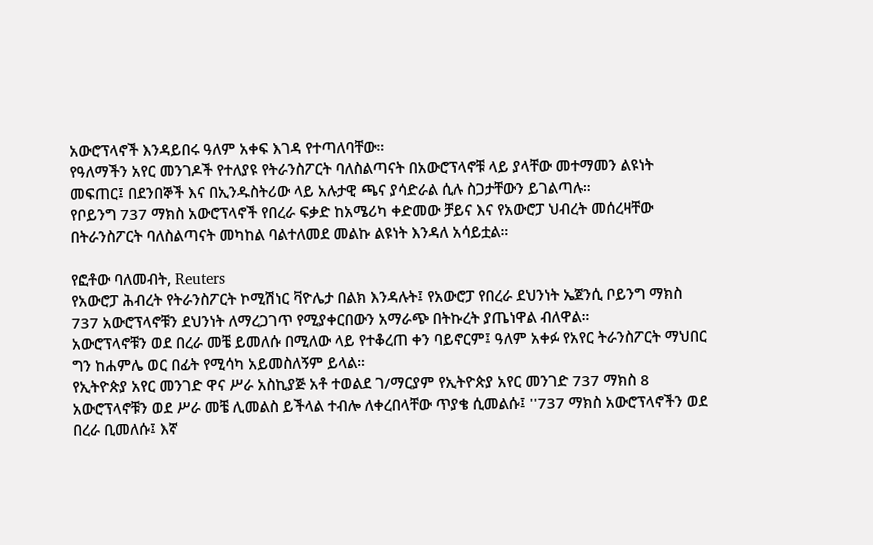አውሮፕላኖች እንዳይበሩ ዓለም አቀፍ እገዳ የተጣለባቸው።
የዓለማችን አየር መንገዶች የተለያዩ የትራንስፖርት ባለስልጣናት በአውሮፕላኖቹ ላይ ያላቸው መተማመን ልዩነት መፍጠር፤ በደንበኞች እና በኢንዱስትሪው ላይ አሉታዊ ጫና ያሳድራል ሲሉ ስጋታቸውን ይገልጣሉ።
የቦይንግ 737 ማክስ አውሮፕላኖች የበረራ ፍቃድ ከአሜሪካ ቀድመው ቻይና እና የአውሮፓ ህብረት መሰረዛቸው በትራንስፖርት ባለስልጣናት መካከል ባልተለመደ መልኩ ልዩነት እንዳለ አሳይቷል።

የፎቶው ባለመብት, Reuters
የአውሮፓ ሕብረት የትራንስፖርት ኮሚሽነር ቫዮሌታ በልክ እንዳሉት፤ የአውሮፓ የበረራ ደህንነት ኤጀንሲ ቦይንግ ማክስ 737 አውሮፕላኖቹን ደህንነት ለማረጋገጥ የሚያቀርበውን አማራጭ በትኩረት ያጤነዋል ብለዋል።
አውሮፕላኖቹን ወደ በረራ መቼ ይመለሱ በሚለው ላይ የተቆረጠ ቀን ባይኖርም፤ ዓለም አቀፉ የአየር ትራንስፖርት ማህበር ግን ከሐምሌ ወር በፊት የሚሳካ አይመስለኝም ይላል።
የኢትዮጵያ አየር መንገድ ዋና ሥራ አስኪያጅ አቶ ተወልደ ገ/ማርያም የኢትዮጵያ አየር መንገድ 737 ማክስ 8 አውሮፕላኖቹን ወደ ሥራ መቼ ሊመልስ ይችላል ተብሎ ለቀረበላቸው ጥያቄ ሲመልሱ፤ ''737 ማክስ አውሮፕላኖችን ወደ በረራ ቢመለሱ፤ እኛ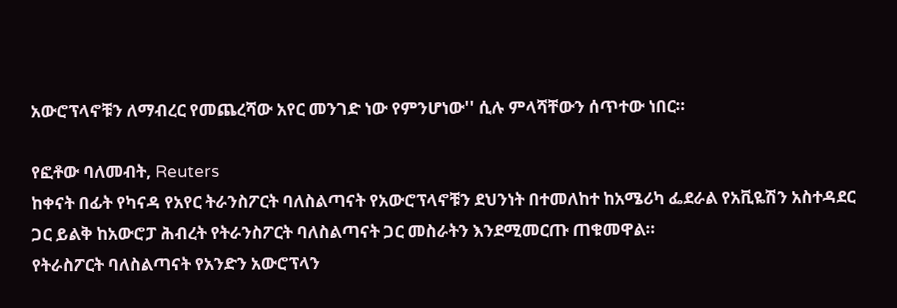አውሮፕላኖቹን ለማብረር የመጨረሻው አየር መንገድ ነው የምንሆነው'' ሲሉ ምላሻቸውን ሰጥተው ነበር።

የፎቶው ባለመብት, Reuters
ከቀናት በፊት የካናዳ የአየር ትራንስፖርት ባለስልጣናት የአውሮፕላኖቹን ደህንነት በተመለከተ ከአሜሪካ ፌደራል የአቪዬሽን አስተዳደር ጋር ይልቅ ከአውሮፓ ሕብረት የትራንስፖርት ባለስልጣናት ጋር መስራትን እንደሚመርጡ ጠቁመዋል።
የትራስፖርት ባለስልጣናት የአንድን አውሮፕላን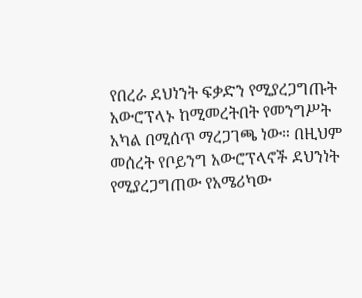የበረራ ደህነንት ፍቃድን የሚያረጋግጡት አውሮፕላኑ ከሚመረትበት የመንግሥት አካል በሚሰጥ ማረጋገጫ ነው። በዚህም መሰረት የቦይንግ አውሮፕላኖች ደህንነት የሚያረጋግጠው የአሜሪካው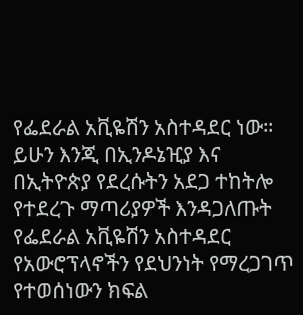የፌደራል አቪዬሽን አስተዳደር ነው።
ይሁን እንጂ በኢንዶኔዢያ እና በኢትዮጵያ የደረሱትን አደጋ ተከትሎ የተደረጉ ማጣሪያዎች እንዳጋለጡት የፌደራል አቪዬሽን አስተዳደር የአውሮፕላኖችን የደህንነት የማረጋገጥ የተወሰነውን ክፍል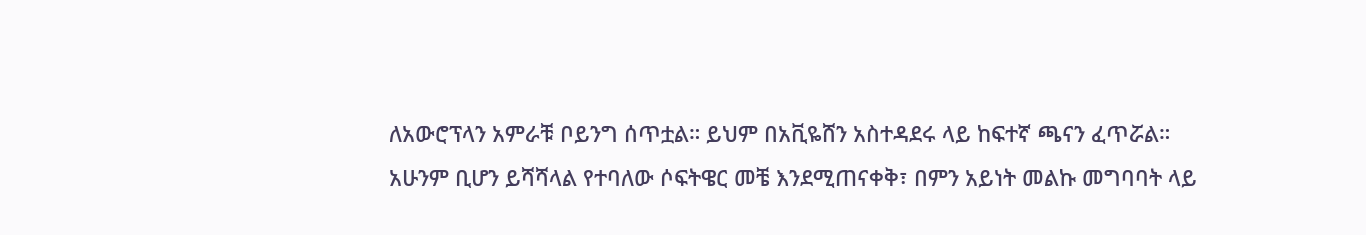ለአውሮፕላን አምራቹ ቦይንግ ሰጥቷል። ይህም በአቪዬሸን አስተዳደሩ ላይ ከፍተኛ ጫናን ፈጥሯል።
አሁንም ቢሆን ይሻሻላል የተባለው ሶፍትዌር መቼ እንደሚጠናቀቅ፣ በምን አይነት መልኩ መግባባት ላይ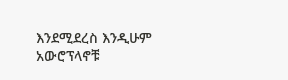እንደሚደረስ እንዲሁም አውሮፕላኖቹ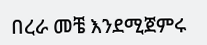በረራ መቼ እንደሚጀምሩ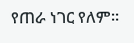የጠራ ነገር የለም።